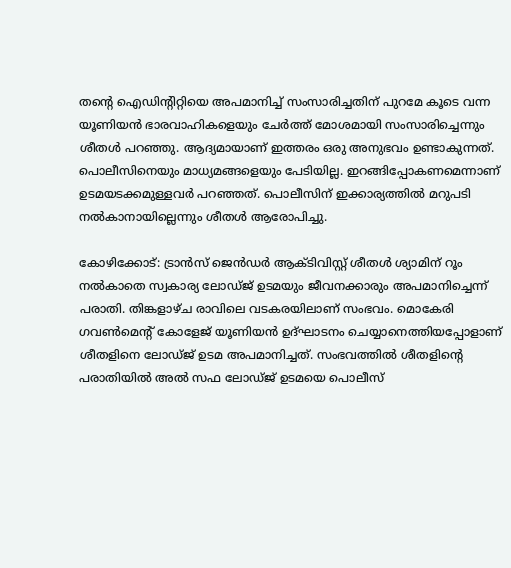തന്‍റെ ഐഡിന്‍റിറ്റിയെ അപമാനിച്ച് സംസാരിച്ചതിന് പുറമേ കൂടെ വന്ന യൂണിയന്‍ ഭാരവാഹികളെയും ചേര്‍ത്ത് മോശമായി സംസാരിച്ചെന്നും ശീതള്‍ പറഞ്ഞു. ആദ്യമായാണ് ഇത്തരം ഒരു അനുഭവം ഉണ്ടാകുന്നത്. പൊലീസിനെയും മാധ്യമങ്ങളെയും പേടിയില്ല. ഇറങ്ങിപ്പോകണമെന്നാണ് ഉടമയടക്കമുള്ളവര്‍ പറഞ്ഞത്. പൊലീസിന് ഇക്കാര്യത്തില്‍ മറുപടി നല്‍കാനായില്ലെന്നും ശീതള്‍ ആരോപിച്ചു.

കോഴിക്കോട്: ട്രാന്‍സ് ജെന്‍ഡര്‍ ആക്ടിവിസ്റ്റ് ശീതള്‍ ശ്യാമിന് റൂം നല്‍കാതെ സ്വകാര്യ ലോഡ്ജ് ഉടമയും ജീവനക്കാരും അപമാനിച്ചെന്ന് പരാതി. തിങ്കളാഴ്ച രാവിലെ വടകരയിലാണ് സംഭവം. മൊകേരി ഗവണ്‍മെന്‍റ് കോളേജ് യൂണിയന്‍ ഉദ്ഘാടനം ചെയ്യാനെത്തിയപ്പോളാണ് ശീതളിനെ ലോഡ്ജ് ഉടമ അപമാനിച്ചത്. സംഭവത്തില്‍ ശീതളിന്‍റെ പരാതിയില്‍ അല്‍ സഫ ലോഡ്ജ് ഉടമയെ പൊലീസ്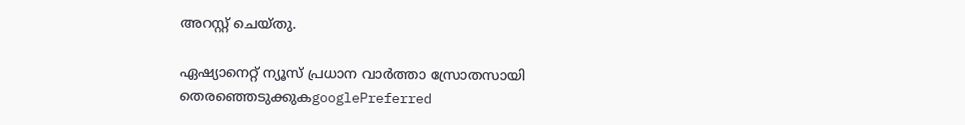അറസ്റ്റ് ചെയ്തു.

ഏഷ്യാനെറ്റ് ന്യൂസ് പ്രധാന വാർത്താ സ്രോതസായി തെരഞ്ഞെടുക്കുകgooglePreferred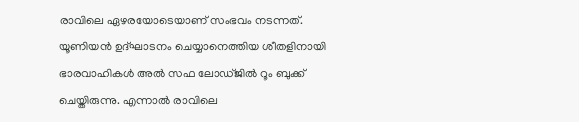രാവിലെ ഏഴരയോടെയാണ് സംഭവം നടന്നത്. യൂണിയന്‍ ഉദ്ഘാടനം ചെയ്യാനെത്തിയ ശീതളിനായി ഭാരവാഹികള്‍ അല്‍ സഫ ലോഡ്ജില്‍ റൂം ബുക്ക് ചെയ്തിരുന്നു. എന്നാല്‍ രാവിലെ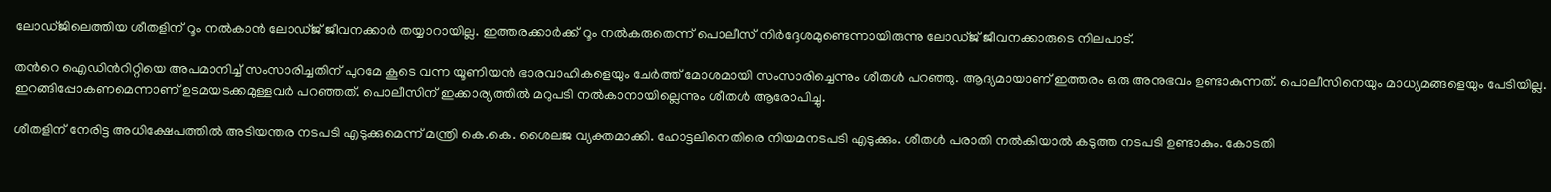ലോഡ്ജിലെത്തിയ ശീതളിന് റൂം നല്‍കാന്‍ ലോഡ്ജ് ജീവനക്കാര്‍ തയ്യാറായില്ല. ഇത്തരക്കാര്‍ക്ക് റൂം നല്‍കരുതെന്ന് പൊലീസ് നിര്‍ദ്ദേശമുണ്ടെന്നായിരുന്നു ലോഡ്ജ് ജീവനക്കാരുടെ നിലപാട്.

തന്‍റെ ഐഡിന്‍റിറ്റിയെ അപമാനിച്ച് സംസാരിച്ചതിന് പുറമേ കൂടെ വന്ന യൂണിയന്‍ ഭാരവാഹികളെയും ചേര്‍ത്ത് മോശമായി സംസാരിച്ചെന്നും ശീതള്‍ പറഞ്ഞു. ആദ്യമായാണ് ഇത്തരം ഒരു അനുഭവം ഉണ്ടാകുന്നത്. പൊലീസിനെയും മാധ്യമങ്ങളെയും പേടിയില്ല. ഇറങ്ങിപ്പോകണമെന്നാണ് ഉടമയടക്കമുള്ളവര്‍ പറഞ്ഞത്. പൊലീസിന് ഇക്കാര്യത്തില്‍ മറുപടി നല്‍കാനായില്ലെന്നും ശീതള്‍ ആരോപിച്ചു.

ശീതളിന് നേരിട്ട അധിക്ഷേപത്തില്‍ അടിയന്തര നടപടി എടുക്കുമെന്ന് മന്ത്രി കെ.കെ. ശൈലജ വ്യക്തമാക്കി. ഹോട്ടലിനെതിരെ നിയമനടപടി എടുക്കും. ശീതള്‍ പരാതി നല്‍കിയാല്‍ കടുത്ത നടപടി ഉണ്ടാകും. കോടതി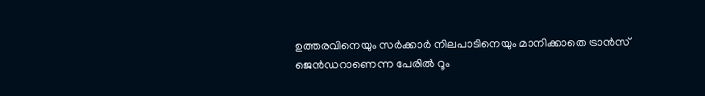ഉത്തരവിനെയും സര്‍ക്കാര്‍ നിലപാടിനെയും മാനിക്കാതെ ട്രാന്‍സ് ജെന്‍ഡറാണെന്ന പേരില്‍ റൂം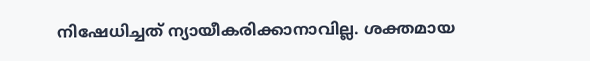നിഷേധിച്ചത് ന്യായീകരിക്കാനാവില്ല. ശക്തമായ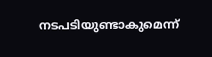നടപടിയുണ്ടാകുമെന്ന്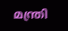മന്ത്രി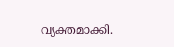വ്യക്തമാക്കി.